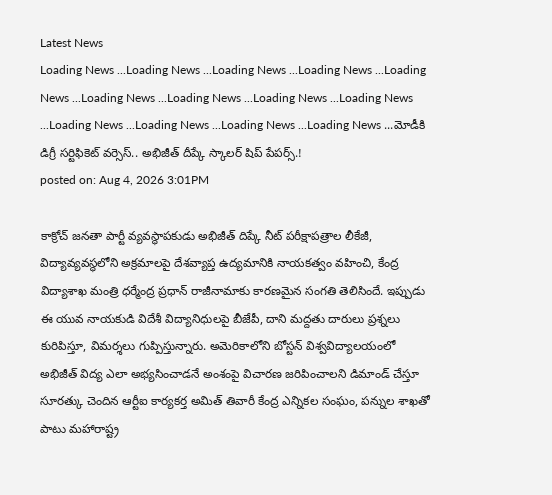Latest News
Loading News ...Loading News ...Loading News ...Loading News ...Loading News ...Loading News ...Loading News ...Loading News ...Loading News ...Loading News ...Loading News ...Loading News ...Loading News ...మోడీకి డిగ్రీ సర్టిఫికెట్ వర్సెస్.. అభిజీత్ దీప్కే స్కాలర్ షిప్ పేపర్స్.!
posted on: Aug 4, 2026 3:01PM

కాక్రోచ్ జనతా పార్టీ వ్యవస్థాపకుడు అభిజీత్ దిప్కే నీట్ పరీక్షాపత్రాల లీకేజీ, విద్యావ్యవస్థలోని అక్రమాలపై దేశవ్యాప్త ఉద్యమానికి నాయకత్వం వహించి, కేంద్ర విద్యాశాఖ మంత్రి ధర్మేంద్ర ప్రధాన్ రాజీనామాకు కారణమైన సంగతి తెలిసిందే. ఇప్పుడు ఈ యువ నాయకుడి విదేశీ విద్యానిధులపై బీజేపీ, దాని మద్దతు దారులు ప్రశ్నలు కురిపిస్తూ, విమర్శలు గుప్పిస్తున్నారు. అమెరికాలోని బోస్టన్ విశ్వవిద్యాలయంలో అభిజీత్ విద్య ఎలా అభ్యసించాడనే అంశంపై విచారణ జరిపించాలని డిమాండ్ చేస్తూ సూరత్కు చెందిన ఆర్టీఐ కార్యకర్త అమిత్ తివారీ కేంద్ర ఎన్నికల సంఘం, పన్నుల శాఖతో పాటు మహారాష్ట్ర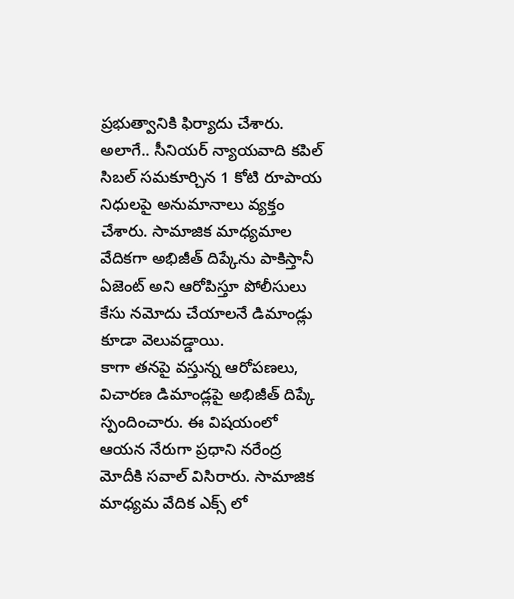ప్రభుత్వానికి ఫిర్యాదు చేశారు. అలాగే.. సీనియర్ న్యాయవాది కపిల్ సిబల్ సమకూర్చిన 1 కోటి రూపాయ నిధులపై అనుమానాలు వ్యక్తం చేశారు. సామాజిక మాధ్యమాల వేదికగా అభిజీత్ దిప్కేను పాకిస్తానీ ఏజెంట్ అని ఆరోపిస్తూ పోలీసులు కేసు నమోదు చేయాలనే డిమాండ్లు కూడా వెలువడ్డాయి.
కాగా తనపై వస్తున్న ఆరోపణలు, విచారణ డిమాండ్లపై అభిజీత్ దిప్కే స్పందించారు. ఈ విషయంలో ఆయన నేరుగా ప్రధాని నరేంద్ర మోదీకి సవాల్ విసిరారు. సామాజిక మాధ్యమ వేదిక ఎక్స్ లో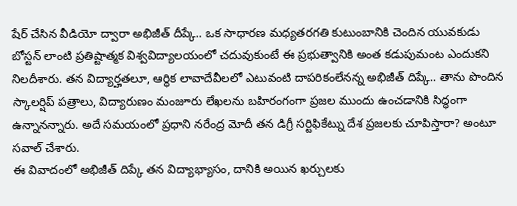షేర్ చేసిన వీడియో ద్వారా అభిజీత్ దీప్కే.. ఒక సాధారణ మధ్యతరగతి కుటుంబానికి చెందిన యువకుడు బోస్టన్ లాంటి ప్రతిష్టాత్మక విశ్వవిద్యాలయంలో చదువుకుంటే ఈ ప్రభుత్వానికి అంత కడుపుమంట ఎందుకని నిలదీశారు. తన విద్యార్హతలూ, ఆర్థిక లావాదేవీలలో ఎటువంటి దాపరికంలేనన్న అభిజీత్ దిప్కే.. తాను పొందిన స్కాలర్షిప్ పత్రాలు, విద్యారుణం మంజూరు లేఖలను బహిరంగంగా ప్రజల ముందు ఉంచడానికి సిద్ధంగా ఉన్నానన్నారు. అదే సమయంలో ప్రధాని నరేంద్ర మోదీ తన డిగ్రీ సర్టిఫికేట్ను దేశ ప్రజలకు చూపిస్తారా? అంటూ సవాల్ చేశారు.
ఈ వివాదంలో అభిజీత్ దిప్కే తన విద్యాభ్యాసం, దానికి అయిన ఖర్చులకు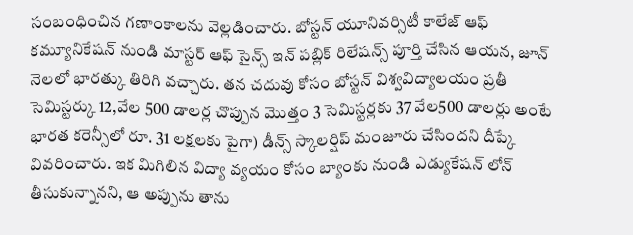సంబంధించిన గణాంకాలను వెల్లడించారు. బోస్టన్ యూనివర్సిటీ కాలేజ్ ఆఫ్ కమ్యూనికేషన్ నుండి మాస్టర్ ఆఫ్ సైన్స్ ఇన్ పబ్లిక్ రిలేషన్స్ పూర్తి చేసిన ఆయన, జూన్ నెలలో భారత్కు తిరిగి వచ్చారు. తన చదువు కోసం బోస్టన్ విశ్వవిద్యాలయం ప్రతీ సెమిస్టర్కు 12,వేల 500 డాలర్ల చొప్పున మొత్తం 3 సెమిస్టర్లకు 37 వేల500 డాలర్లు అంటే భారత కరెన్సీలో రూ. 31 లక్షలకు పైగా) డీన్స్ స్కాలర్షిప్ మంజూరు చేసిందని దీప్కే వివరించారు. ఇక మిగిలిన విద్యా వ్యయం కోసం బ్యాంకు నుండి ఎడ్యుకేషన్ లోన్ తీసుకున్నానని, ఆ అప్పును తాను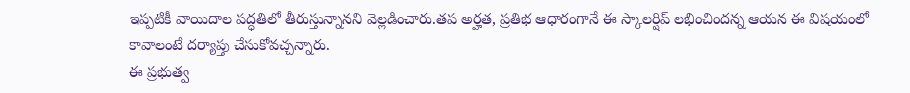ఇప్పటికీ వాయిదాల పద్ధతిలో తీరుస్తున్నానని వెల్లడించారు.తప అర్హత, ప్రతిభ ఆధారంగానే ఈ స్కాలర్షిప్ లభించిందన్న ఆయన ఈ విషయంలో కావాలంటే దర్యాప్తు చేసుకోవచ్చన్నారు.
ఈ ప్రభుత్వ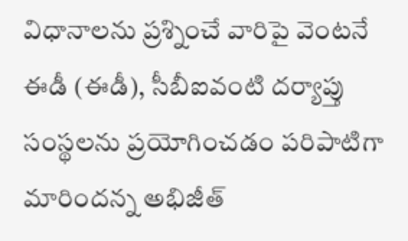విధానాలను ప్రశ్నించే వారిపై వెంటనే ఈడీ (ఈడీ), సీబీఐవంటి దర్యాప్తు సంస్థలను ప్రయోగించడం పరిపాటిగా మారిందన్న అభిజీత్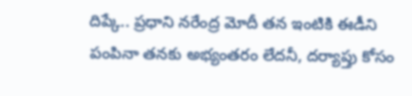దిప్కే.. ప్రధాని నరేంద్ర మోదీ తన ఇంటికి ఈడీని పంపినా తనకు అభ్యంతరం లేదనీ, దర్యాప్తు కోసం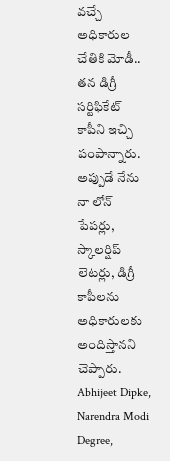వచ్చే అధికారుల చేతికి మోడీ.. తన డిగ్రీ సర్టిఫికేట్ కాపీని ఇచ్చి పంపాన్నారు. అప్పుడే నేను నా లోన్ పేపర్లు, స్కాలర్షిప్ లెటర్లు, డిగ్రీ కాపీలను అధికారులకు అందిస్తానని చెప్పారు.
Abhijeet Dipke, Narendra Modi Degree,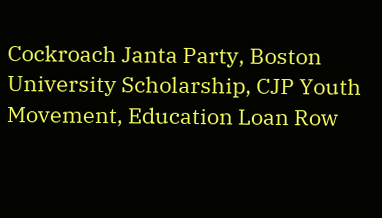Cockroach Janta Party, Boston University Scholarship, CJP Youth Movement, Education Loan Row